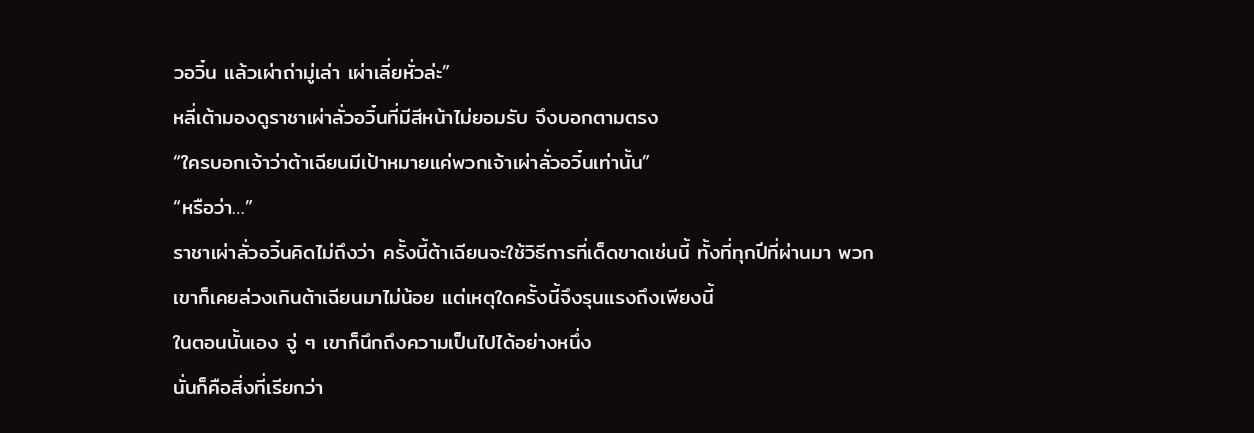วอวิ๋น แล้วเผ่าถ่ามู่เล่า เผ่าเลี่ยหั่วล่ะ”
หลี่เต้ามองดูราชาเผ่าลั่วอวิ๋นที่มีสีหน้าไม่ยอมรับ จึงบอกตามตรง
“ใครบอกเจ้าว่าต้าเฉียนมีเป้าหมายแค่พวกเจ้าเผ่าลั่วอวิ๋นเท่านั้น”
“หรือว่า…”
ราชาเผ่าลั่วอวิ๋นคิดไม่ถึงว่า ครั้งนี้ต้าเฉียนจะใช้วิธีการที่เด็ดขาดเช่นนี้ ทั้งที่ทุกปีที่ผ่านมา พวกเขาก็เคยล่วงเกินต้าเฉียนมาไม่น้อย แต่เหตุใดครั้งนี้จึงรุนแรงถึงเพียงนี้
ในตอนนั้นเอง จู่ ๆ เขาก็นึกถึงความเป็นไปได้อย่างหนึ่ง
นั่นก็คือสิ่งที่เรียกว่า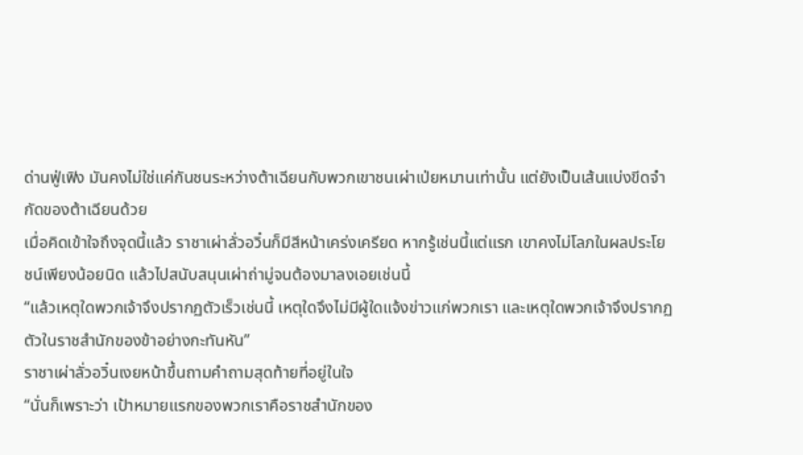ด่านฟู่เฟิง มันคงไม่ใช่แค่กันชนระหว่างต้าเฉียนกับพวกเขาชนเผ่าเป่ยหมานเท่านั้น แต่ยังเป็นเส้นแบ่งขีดจำกัดของต้าเฉียนด้วย
เมื่อคิดเข้าใจถึงจุดนี้แล้ว ราชาเผ่าลั่วอวิ๋นก็มีสีหน้าเคร่งเครียด หากรู้เช่นนี้แต่แรก เขาคงไม่โลภในผลประโยชน์เพียงน้อยนิด แล้วไปสนับสนุนเผ่าถ่ามู่จนต้องมาลงเอยเช่นนี้
“แล้วเหตุใดพวกเจ้าจึงปรากฏตัวเร็วเช่นนี้ เหตุใดจึงไม่มีผู้ใดแจ้งข่าวแก่พวกเรา และเหตุใดพวกเจ้าจึงปรากฏตัวในราชสำนักของข้าอย่างกะทันหัน”
ราชาเผ่าลั่วอวิ๋นเงยหน้าขึ้นถามคำถามสุดท้ายที่อยู่ในใจ
“นั่นก็เพราะว่า เป้าหมายแรกของพวกเราคือราชสำนักของ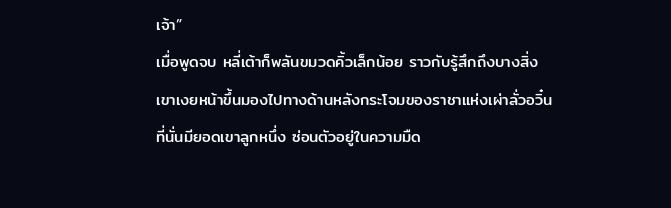เจ้า”
เมื่อพูดจบ หลี่เต้าก็พลันขมวดคิ้วเล็กน้อย ราวกับรู้สึกถึงบางสิ่ง
เขาเงยหน้าขึ้นมองไปทางด้านหลังกระโจมของราชาแห่งเผ่าลั่วอวิ๋น
ที่นั่นมียอดเขาลูกหนึ่ง ซ่อนตัวอยู่ในความมืด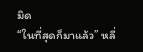มิด
“ในที่สุดก็มาแล้ว” หลี่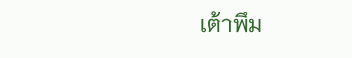เต้าพึม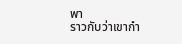พา
ราวกับว่าเขากำ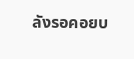ลังรอคอยบ